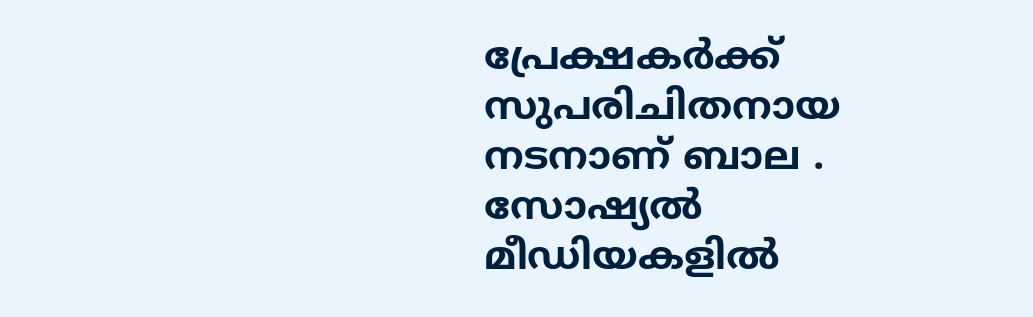പ്രേക്ഷകർക്ക് സുപരിചിതനായ നടനാണ് ബാല . സോഷ്യൽ മീഡിയകളിൽ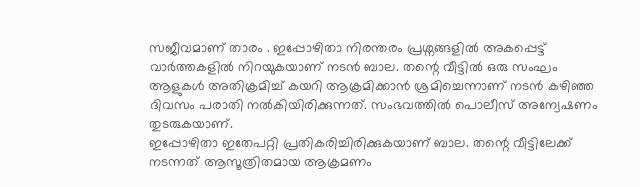സജീവമാണ് താരം . ഇപ്പോഴിതാ നിരന്തരം പ്രശ്നങ്ങളിൽ അകപ്പെട്ട് വാർത്തകളിൽ നിറയുകയാണ് നടൻ ബാല. തന്റെ വീട്ടിൽ ഒരു സംഘം ആളുകൾ അതിക്രമിച്ച് കയറി ആക്രമിക്കാൻ ശ്രമിച്ചെന്നാണ് നടൻ കഴിഞ്ഞ ദിവസം പരാതി നൽകിയിരിക്കുന്നത്. സംഭവത്തിൽ പൊലീസ് അന്വേഷണം തുടരുകയാണ്.
ഇപ്പോഴിതാ ഇതേപറ്റി പ്രതികരിച്ചിരിക്കുകയാണ് ബാല. തന്റെ വീട്ടിലേക്ക് നടന്നത് ആസൂത്രിതമായ ആക്രമണം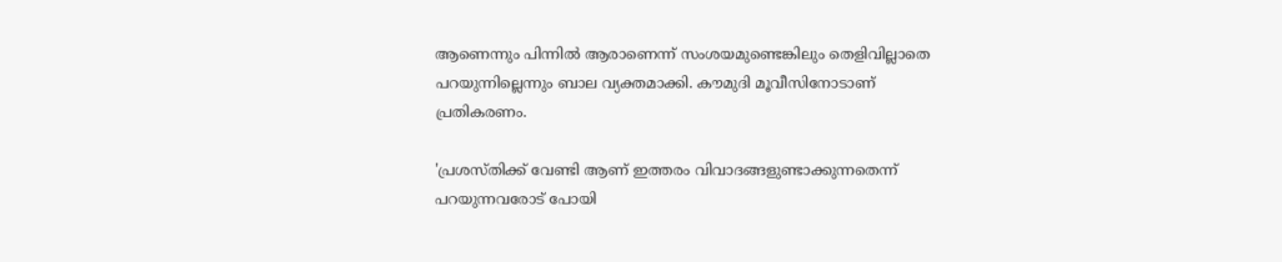ആണെന്നും പിന്നിൽ ആരാണെന്ന് സംശയമുണ്ടെങ്കിലും തെളിവില്ലാതെ പറയുന്നില്ലെന്നും ബാല വ്യക്തമാക്കി. കൗമുദി മൂവീസിനോടാണ് പ്രതികരണം.

'പ്രശസ്തിക്ക് വേണ്ടി ആണ് ഇത്തരം വിവാദങ്ങളുണ്ടാക്കുന്നതെന്ന് പറയുന്നവരോട് പോയി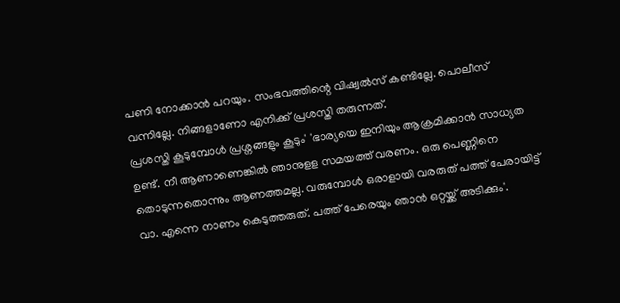പണി നോക്കാൻ പറയും. സംഭവത്തിന്റെ വിഷ്വൽസ് കണ്ടില്ലേ. പൊലീസ് വന്നില്ലേ. നിങ്ങളാണോ എനിക്ക് പ്രശസ്തി തരുന്നത്.
പ്രശസ്തി കൂടുമ്പോൾ പ്രശ്നങ്ങളും കൂടും' 'ഭാര്യയെ ഇനിയും ആക്രമിക്കാൻ സാധ്യത ഉണ്ട്. നീ ആണാണെങ്കിൽ ഞാനുളള സമയത്ത് വരണം. ഒരു പെണ്ണിനെ തൊടുന്നതൊന്നും ആണത്തമല്ല. വരുമ്പോൾ ഒരാളായി വരരുത് പത്ത് പേരായിട്ട് വാ. എന്നെ നാണം കെടുത്തരുത്. പത്ത് പേരെയും ഞാൻ ഒറ്റയ്ക്ക് അടിക്കും'.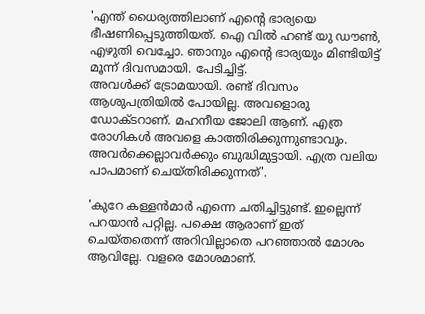'എന്ത് ധൈര്യത്തിലാണ് എന്റെ ഭാര്യയെ ഭീഷണിപ്പെടുത്തിയത്. ഐ വിൽ ഹണ്ട് യു ഡൗൺ, എഴുതി വെച്ചോ. ഞാനും എന്റെ ഭാര്യയും മിണ്ടിയിട്ട് മൂന്ന് ദിവസമായി. പേടിച്ചിട്ട്.
അവൾക്ക് ട്രോമയായി. രണ്ട് ദിവസം ആശുപത്രിയിൽ പോയില്ല. അവളൊരു ഡോക്ടറാണ്. മഹനീയ ജോലി ആണ്. എത്ര രോഗികൾ അവളെ കാത്തിരിക്കുന്നുണ്ടാവും. അവർക്കെല്ലാവർക്കും ബുദ്ധിമുട്ടായി. എത്ര വലിയ പാപമാണ് ചെയ്തിരിക്കുന്നത്'.

'കുറേ കള്ളൻമാർ എന്നെ ചതിച്ചിട്ടുണ്ട്. ഇല്ലെന്ന് പറയാൻ പറ്റില്ല. പക്ഷെ ആരാണ് ഇത് ചെയ്തതെന്ന് അറിവില്ലാതെ പറഞ്ഞാൽ മോശം ആവില്ലേ. വളരെ മോശമാണ്.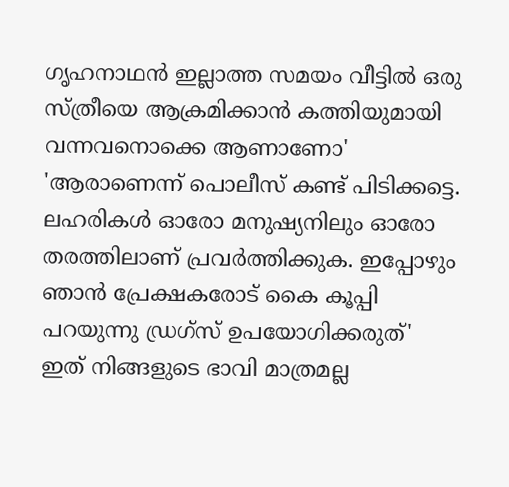ഗൃഹനാഥൻ ഇല്ലാത്ത സമയം വീട്ടിൽ ഒരു സ്ത്രീയെ ആക്രമിക്കാൻ കത്തിയുമായി വന്നവനൊക്കെ ആണാണോ' 'ആരാണെന്ന് പൊലീസ് കണ്ട് പിടിക്കട്ടെ. ലഹരികൾ ഓരോ മനുഷ്യനിലും ഓരോ തരത്തിലാണ് പ്രവർത്തിക്കുക. ഇപ്പോഴും ഞാൻ പ്രേക്ഷകരോട് കൈ കൂപ്പി പറയുന്നു ഡ്രഗ്സ് ഉപയോഗിക്കരുത്'
ഇത് നിങ്ങളുടെ ഭാവി മാത്രമല്ല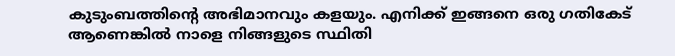കുടുംബത്തിന്റെ അഭിമാനവും കളയും. എനിക്ക് ഇങ്ങനെ ഒരു ഗതികേട് ആണെങ്കിൽ നാളെ നിങ്ങളുടെ സ്ഥിതി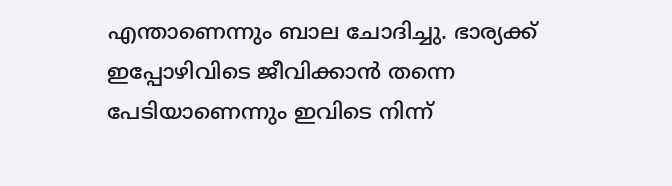എന്താണെന്നും ബാല ചോദിച്ചു. ഭാര്യക്ക് ഇപ്പോഴിവിടെ ജീവിക്കാൻ തന്നെ പേടിയാണെന്നും ഇവിടെ നിന്ന്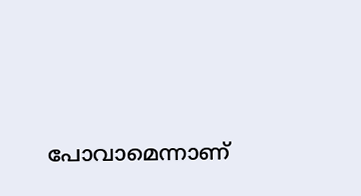പോവാമെന്നാണ്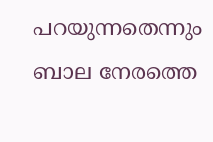പറയുന്നതെന്നും ബാല നേരത്തെ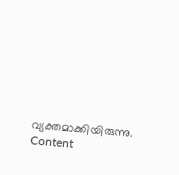വ്യക്തമാക്കിയിരുന്നു.
Content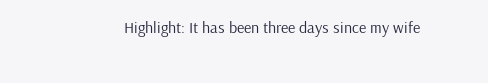Highlight: It has been three days since my wife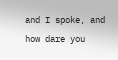and I spoke, and how dare you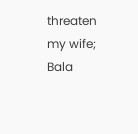threaten my wife; Bala